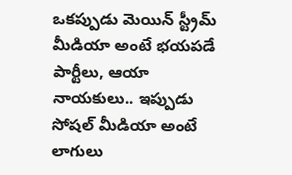ఒకప్పుడు మెయిన్ స్ట్రీమ్ మీడియా అంటే భయపడే పార్టీలు, ఆయా నాయకులు.. ఇప్పుడు సోషల్ మీడియా అంటే లాగులు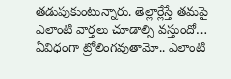తడుపుకుంటున్నారు. తెల్లార్లేస్తే తమపై ఎలాంటి వార్తలు చూడాల్సి వస్తుందో… ఏవిధంగా ట్రోలింగవుతామో.. ఎలాంటి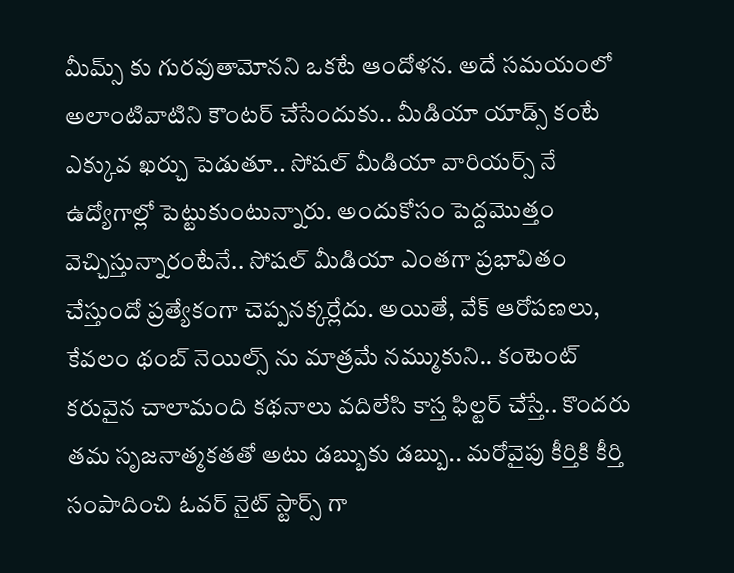మీమ్స్ కు గురవుతామోనని ఒకటే ఆందోళన. అదే సమయంలో అలాంటివాటిని కౌంటర్ చేసేందుకు.. మీడియా యాడ్స్ కంటే ఎక్కువ ఖర్చు పెడుతూ.. సోషల్ మీడియా వారియర్స్ నే ఉద్యోగాల్లో పెట్టుకుంటున్నారు. అందుకోసం పెద్దమొత్తం వెచ్చిస్తున్నారంటేనే.. సోషల్ మీడియా ఎంతగా ప్రభావితం చేస్తుందో ప్రత్యేకంగా చెప్పనక్కర్లేదు. అయితే, వేక్ ఆరోపణలు, కేవలం థంబ్ నెయిల్స్ ను మాత్రమే నమ్ముకుని.. కంటెంట్ కరువైన చాలామంది కథనాలు వదిలేసి కాస్త ఫిల్టర్ చేస్తే.. కొందరు తమ సృజనాత్మకతతో అటు డబ్బుకు డబ్బు.. మరోవైపు కీర్తికి కీర్తి సంపాదించి ఓవర్ నైట్ స్టార్స్ గా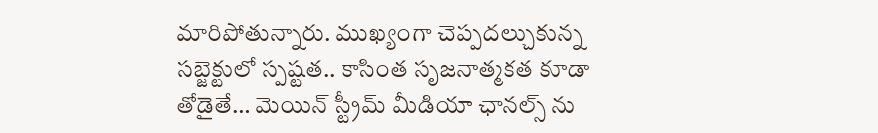మారిపోతున్నారు. ముఖ్యంగా చెప్పదల్చుకున్న సబ్జెక్టులో స్పష్టత.. కాసింత సృజనాత్మకత కూడా తోడైతే… మెయిన్ స్ట్రీమ్ మీడియా ఛానల్స్ ను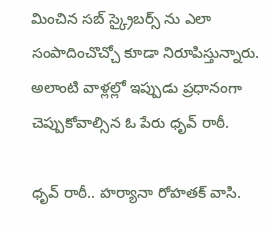మించిన సబ్ స్క్రైబర్స్ ను ఎలా సంపాదించొచ్చో కూడా నిరూపిస్తున్నారు. అలాంటి వాళ్లల్లో ఇప్పుడు ప్రధానంగా చెప్పుకోవాల్సిన ఓ పేరు ధృవ్ రాఠీ.

ధృవ్ రాఠీ.. హర్యానా రోహతక్ వాసి.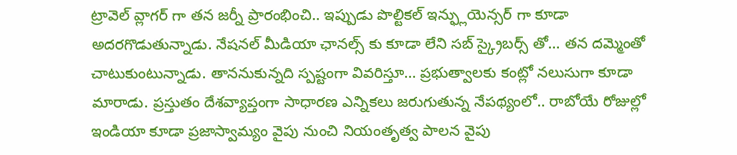ట్రావెల్ వ్లాగర్ గా తన జర్నీ ప్రారంభించి.. ఇప్పుడు పొల్టికల్ ఇన్ఫ్లుయెన్సర్ గా కూడా అదరగొడుతున్నాడు. నేషనల్ మీడియా ఛానల్స్ కు కూడా లేని సబ్ స్క్రైబర్స్ తో… తన దమ్మెంతో చాటుకుంటున్నాడు. తాననుకున్నది స్పష్టంగా వివరిస్తూ… ప్రభుత్వాలకు కంట్లో నలుసుగా కూడా మారాడు. ప్రస్తుతం దేశవ్యాప్తంగా సాధారణ ఎన్నికలు జరుగుతున్న నేపథ్యంలో.. రాబోయే రోజుల్లో ఇండియా కూడా ప్రజాస్వామ్యం వైపు నుంచి నియంతృత్వ పాలన వైపు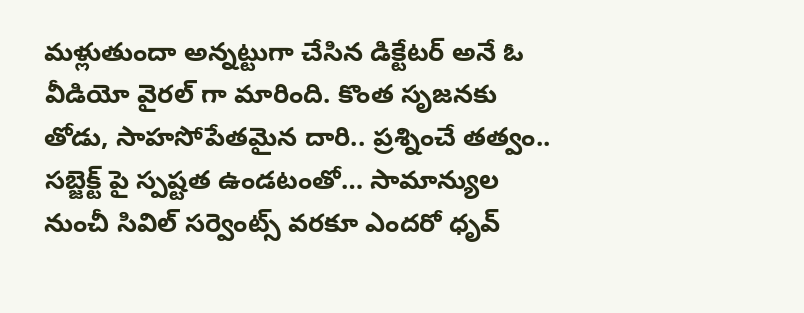మళ్లుతుందా అన్నట్టుగా చేసిన డిక్టేటర్ అనే ఓ వీడియో వైరల్ గా మారింది. కొంత సృజనకు తోడు, సాహసోపేతమైన దారి.. ప్రశ్నించే తత్వం.. సబ్జెక్ట్ పై స్పష్టత ఉండటంతో… సామాన్యుల నుంచీ సివిల్ సర్వెంట్స్ వరకూ ఎందరో ధృవ్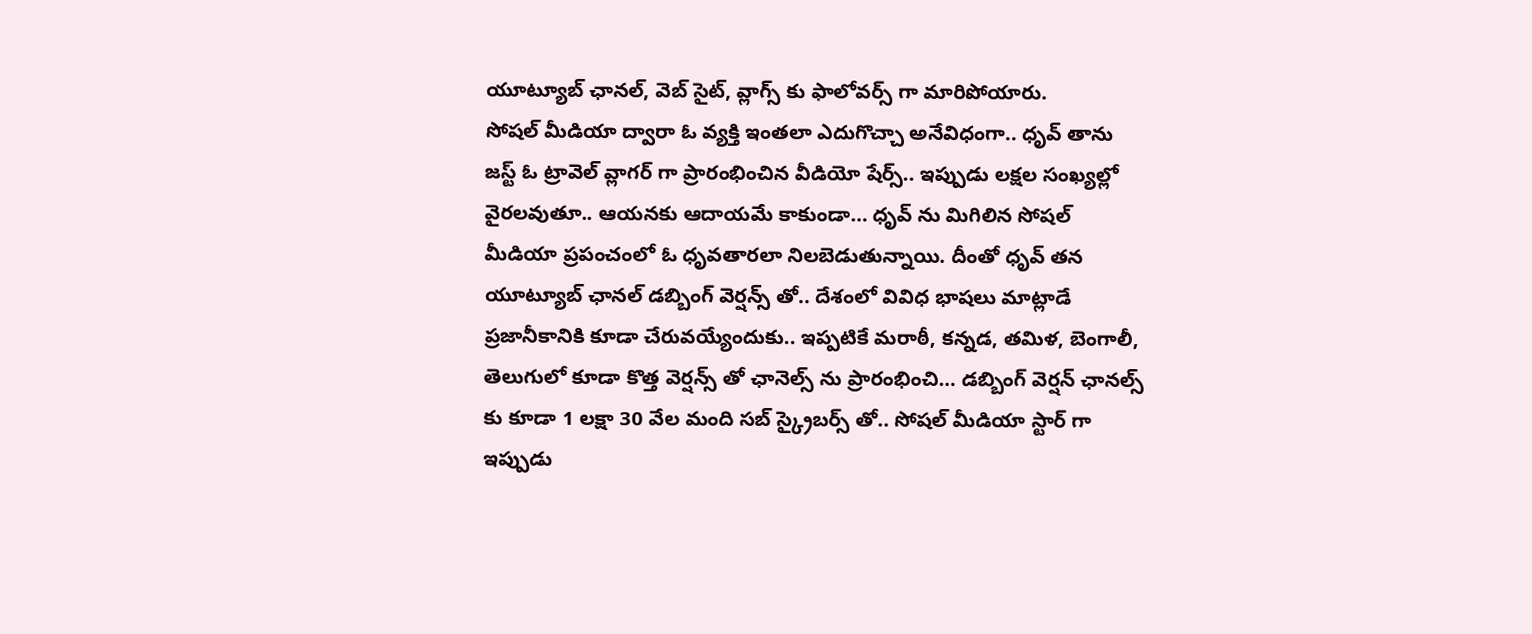యూట్యూబ్ ఛానల్, వెబ్ సైట్, వ్లాగ్స్ కు ఫాలోవర్స్ గా మారిపోయారు.
సోషల్ మీడియా ద్వారా ఓ వ్యక్తి ఇంతలా ఎదుగొచ్చా అనేవిధంగా.. ధృవ్ తాను జస్ట్ ఓ ట్రావెల్ వ్లాగర్ గా ప్రారంభించిన వీడియో షేర్స్.. ఇప్పుడు లక్షల సంఖ్యల్లో వైరలవుతూ.. ఆయనకు ఆదాయమే కాకుండా… ధృవ్ ను మిగిలిన సోషల్ మీడియా ప్రపంచంలో ఓ ధృవతారలా నిలబెడుతున్నాయి. దీంతో ధృవ్ తన యూట్యూబ్ ఛానల్ డబ్బింగ్ వెర్షన్స్ తో.. దేశంలో వివిధ భాషలు మాట్లాడే ప్రజానీకానికి కూడా చేరువయ్యేందుకు.. ఇప్పటికే మరాఠీ, కన్నడ, తమిళ, బెంగాలీ, తెలుగులో కూడా కొత్త వెర్షన్స్ తో ఛానెల్స్ ను ప్రారంభించి… డబ్బింగ్ వెర్షన్ ఛానల్స్ కు కూడా 1 లక్షా 30 వేల మంది సబ్ స్క్రైబర్స్ తో.. సోషల్ మీడియా స్టార్ గా ఇప్పుడు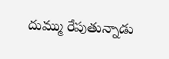దుమ్ము రేపుతున్నాడు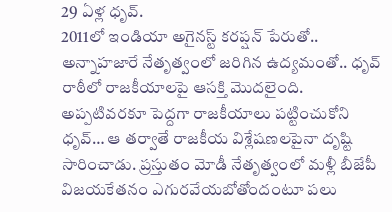29 ఏళ్ల ధృవ్.
2011లో ఇండియా అగైనస్ట్ కరప్షన్ పేరుతో.. అన్నాహజారే నేతృత్వంలో జరిగిన ఉద్యమంతో.. ధృవ్ రాఠీలో రాజకీయాలపై ఆసక్తి మొదలైంది. అప్పటివరకూ పెద్దగా రాజకీయాలు పట్టించుకోని ధృవ్… ఆ తర్వాతే రాజకీయ విశ్లేషణలపైనా దృష్టి సారించాడు. ప్రస్తుతం మోడీ నేతృత్వంలో మళ్లీ బీజేపీ విజయకేతనం ఎగురవేయబోతోందంటూ పలు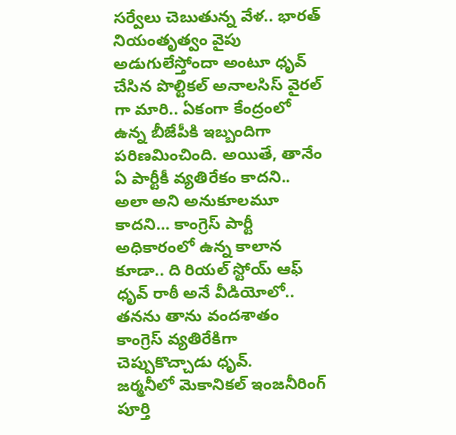సర్వేలు చెబుతున్న వేళ.. భారత్ నియంతృత్వం వైపు అడుగులేస్తోందా అంటూ ధృవ్ చేసిన పొల్టికల్ అనాలసిస్ వైరల్ గా మారి.. ఏకంగా కేంద్రంలో ఉన్న బీజేపీకి ఇబ్బందిగా పరిణమించింది. అయితే, తానేం ఏ పార్టీకీ వ్యతిరేకం కాదని.. అలా అని అనుకూలమూ కాదని… కాంగ్రెస్ పార్టీ అధికారంలో ఉన్న కాలాన కూడా.. ది రియల్ స్టోయ్ ఆఫ్ ధృవ్ రాఠీ అనే వీడియోలో.. తనను తాను వందశాతం కాంగ్రెస్ వ్యతిరేకిగా చెప్పుకొచ్చాడు ధృవ్.
జర్మనీలో మెకానికల్ ఇంజనీరింగ్ పూర్తి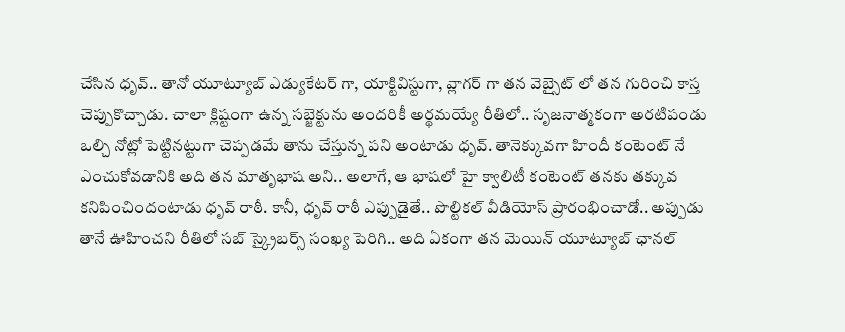చేసిన ధృవ్.. తానో యూట్యూబ్ ఎడ్యుకేటర్ గా, యాక్టివిస్టుగా, వ్లాగర్ గా తన వెబ్సైట్ లో తన గురించి కాస్త చెప్పుకొచ్చాడు. చాలా క్లిష్టంగా ఉన్న సబ్జెక్టును అందరికీ అర్థమయ్యే రీతిలో.. సృజనాత్మకంగా అరటిపండు ఒల్చి నోట్లో పెట్టినట్టుగా చెప్పడమే తాను చేస్తున్న పని అంటాడు ధృవ్. తానెక్కువగా హిందీ కంటెంట్ నే ఎంచుకోవడానికి అది తన మాతృభాష అని.. అలాగే, ఆ భాషలో హై క్వాలిటీ కంటెంట్ తనకు తక్కువ కనిపించిందంటాడు ధృవ్ రాఠీ. కానీ, ధృవ్ రాఠీ ఎప్పుడైతే.. పొల్టికల్ వీడియోస్ ప్రారంభించాడో.. అప్పుడు తానే ఊహించని రీతిలో సబ్ స్క్రైబర్స్ సంఖ్య పెరిగి.. అది ఏకంగా తన మెయిన్ యూట్యూబ్ ఛానల్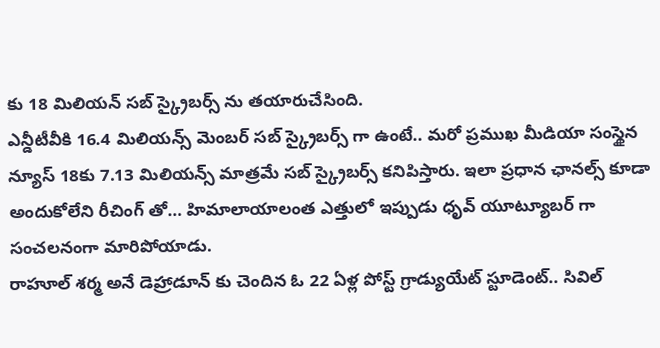కు 18 మిలియన్ సబ్ స్క్రైబర్స్ ను తయారుచేసింది.
ఎన్డీటీవీకి 16.4 మిలియన్స్ మెంబర్ సబ్ స్క్రైబర్స్ గా ఉంటే.. మరో ప్రముఖ మీడియా సంస్థైన న్యూస్ 18కు 7.13 మిలియన్స్ మాత్రమే సబ్ స్క్రైబర్స్ కనిపిస్తారు. ఇలా ప్రధాన ఛానల్స్ కూడా అందుకోలేని రీచింగ్ తో… హిమాలాయాలంత ఎత్తులో ఇప్పుడు ధృవ్ యూట్యూబర్ గా సంచలనంగా మారిపోయాడు.
రాహూల్ శర్మ అనే డెహ్రాడూన్ కు చెందిన ఓ 22 ఏళ్ల పోస్ట్ గ్రాడ్యుయేట్ స్టూడెంట్.. సివిల్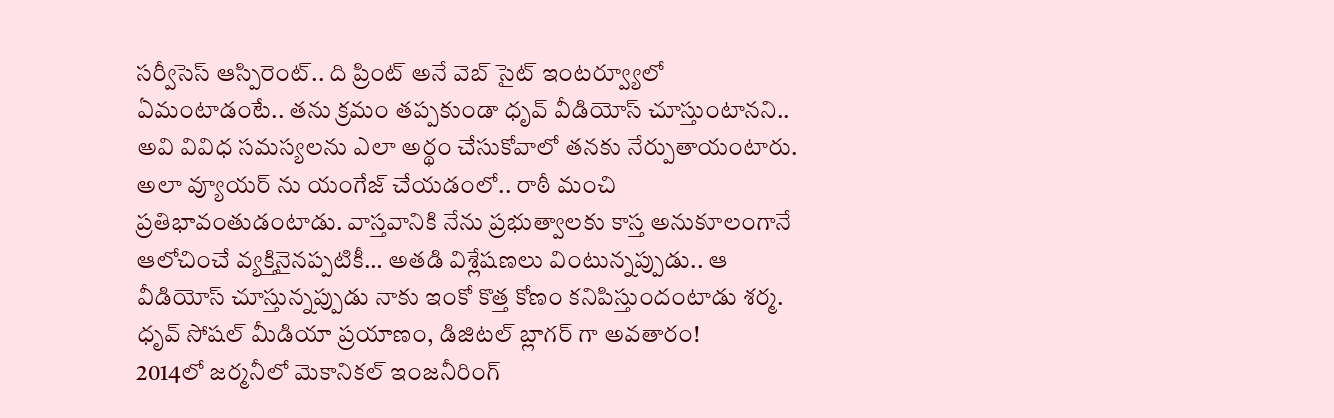సర్వీసెస్ ఆస్పిరెంట్.. ది ప్రింట్ అనే వెబ్ సైట్ ఇంటర్వ్యూలో ఏమంటాడంటే.. తను క్రమం తప్పకుండా ధృవ్ వీడియోస్ చూస్తుంటానని.. అవి వివిధ సమస్యలను ఎలా అర్థం చేసుకోవాలో తనకు నేర్పుతాయంటారు. అలా వ్యూయర్ ను యంగేజ్ చేయడంలో.. రాఠీ మంచి ప్రతిభావంతుడంటాడు. వాస్తవానికి నేను ప్రభుత్వాలకు కాస్త అనుకూలంగానే ఆలోచించే వ్యక్తినైనప్పటికీ… అతడి విశ్లేషణలు వింటున్నప్పుడు.. ఆ వీడియోస్ చూస్తున్నప్పుడు నాకు ఇంకో కొత్త కోణం కనిపిస్తుందంటాడు శర్మ.
ధృవ్ సోషల్ మీడియా ప్రయాణం, డిజిటల్ బ్లాగర్ గా అవతారం!
2014లో జర్మనీలో మెకానికల్ ఇంజనీరింగ్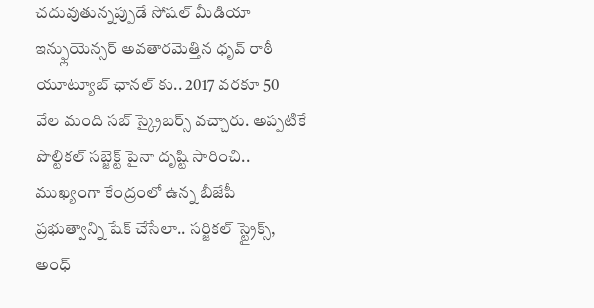చదువుతున్నప్పుడే సోషల్ మీడియా ఇన్ఫ్లుయెన్సర్ అవతారమెత్తిన ధృవ్ రాఠీ యూట్యూబ్ ఛానల్ కు.. 2017 వరకూ 50 వేల మంది సబ్ స్క్రైబర్స్ వచ్చారు. అప్పటికే పొల్టికల్ సబ్జెక్ట్ పైనా దృష్టి సారించి.. ముఖ్యంగా కేంద్రంలో ఉన్న బీజేపీ ప్రభుత్వాన్ని షేక్ చేసేలా.. సర్జికల్ స్ట్రైక్స్, అంధ్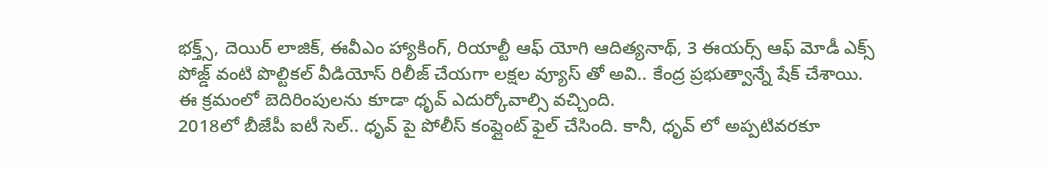భక్త్స్, దెయిర్ లాజిక్, ఈవీఎం హ్యాకింగ్, రియాల్టీ ఆఫ్ యోగి ఆదిత్యనాథ్, 3 ఈయర్స్ ఆఫ్ మోడీ ఎక్స్ పోజ్డ్ వంటి పొల్టికల్ వీడియోస్ రిలీజ్ చేయగా లక్షల వ్యూస్ తో అవి.. కేంద్ర ప్రభుత్వాన్నే షేక్ చేశాయి. ఈ క్రమంలో బెదిరింపులను కూడా ధృవ్ ఎదుర్కోవాల్సి వచ్చింది.
2018లో బీజేపీ ఐటీ సెల్.. ధృవ్ పై పోలీస్ కంప్లైంట్ ఫైల్ చేసింది. కానీ, ధృవ్ లో అప్పటివరకూ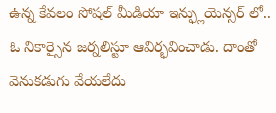ఉన్న కేవలం సోషల్ మీడియా ఇన్ఫ్లుయెన్సర్ లో.. ఓ నికార్సైన జర్నలిస్టూ ఆవిర్భవించాడు. దాంతో వెనుకడుగు వేయలేదు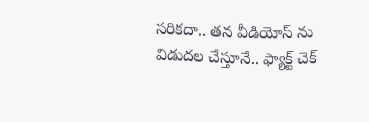సరికదా.. తన వీడియోస్ ను విడుదల చేస్తూనే.. ఫ్యాక్ట్ చెక్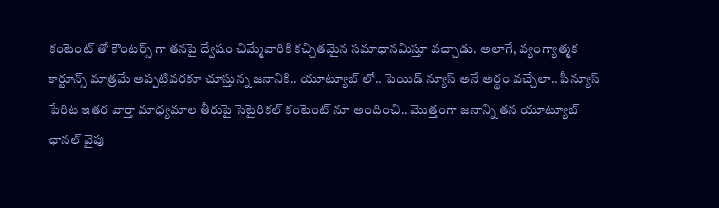కంటెంట్ తో కౌంటర్స్ గా తనపై ద్వేషం చిమ్మేవారికి కచ్చితమైన సమాధానమిస్తూ వచ్చాడు. అలాగే, వ్యంగ్యాత్మక కార్టూన్స్ మాత్రమే అప్పటివరకూ చూస్తున్న జనానికి.. యూట్యూబ్ లో.. పెయిడ్ న్యూస్ అనే అర్థం వచ్చేలా.. పీన్యూస్ పేరిట ఇతర వార్తా మాధ్యమాల తీరుపై సెటైరికల్ కంటెంట్ నూ అందించి.. మొత్తంగా జనాన్ని తన యూట్యూబ్ ఛానల్ వైపు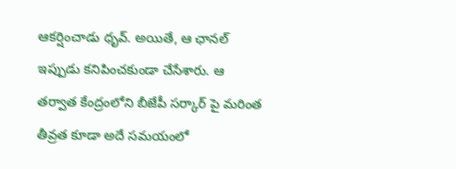ఆకర్షించాడు ధృవ్. అయితే, ఆ ఛానల్ ఇప్పుడు కనిపించకుండా చేసేశారు. ఆ తర్వాత కేంద్రంలోని బీజేపీ సర్కార్ పై మరింత తీవ్రత కూడా అదే సమయంలో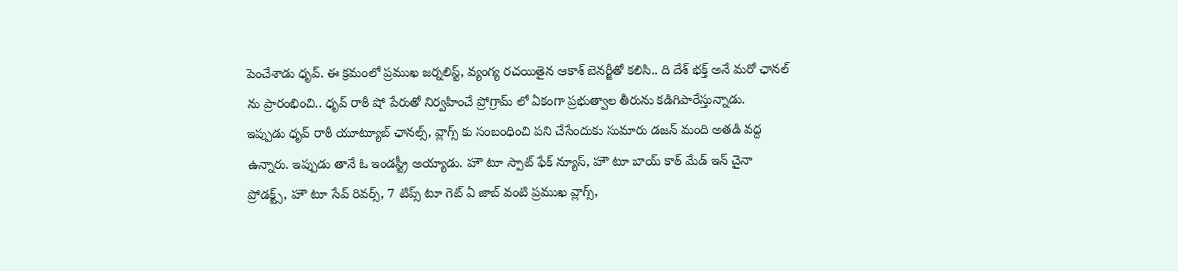పెంచేశాడు ధృవ్. ఈ క్రమంలో ప్రముఖ జర్నలిస్ట్, వ్యంగ్య రచయితైన ఆకాశ్ బెనర్జీతో కలిసి.. ది దేశ్ భక్త్ అనే మరో ఛానల్ ను ప్రారంభించి.. ధృవ్ రాఠీ షో పేరుతో నిర్వహించే ప్రోగ్రామ్ లో ఏకంగా ప్రభుత్వాల తీరును కడిగిపారేస్తున్నాడు.
ఇప్పుడు ధృవ్ రాఠీ యూట్యూబ్ ఛానల్స్, వ్లాగ్స్ కు సంబంధించి పని చేసేందుకు సుమారు డజన్ మంది అతడి వద్ద ఉన్నారు. ఇప్పుడు తానే ఓ ఇండస్ట్రీ అయ్యాడు. హౌ టూ స్పాట్ ఫేక్ న్యూస్, హౌ టూ బాయ్ కాఠ్ మేడ్ ఇన్ చైనా ప్రోడక్ట్స్, హౌ టూ సేవ్ రివర్స్, 7 టిప్స్ టూ గెట్ ఏ జాబ్ వంటి ప్రముఖ వ్లాగ్స్,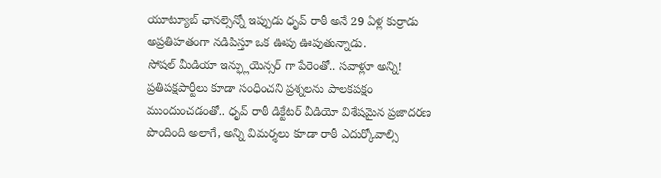యూట్యూబ్ ఛానల్సెన్నో ఇప్పుడు ధృవ్ రాఠీ అనే 29 ఏళ్ల కుర్రాడు అప్రతిహతంగా నడిపిస్తూ ఒక ఊపు ఊపుతున్నాడు.
సోషల్ మీడియా ఇన్ఫ్లుయెన్సర్ గా పేరెంతో.. సవాళ్లూ అన్ని!
ప్రతిపక్షపార్టీలు కూడా సంధించని ప్రశ్నలను పాలకపక్షం ముందుంచడంతో.. ధృవ్ రాఠీ డిక్టేటర్ వీడియో విశేషమైన ప్రజాదరణ పొందింది అలాగే, అన్ని విమర్శలు కూడా రాఠీ ఎదుర్కోవాల్సి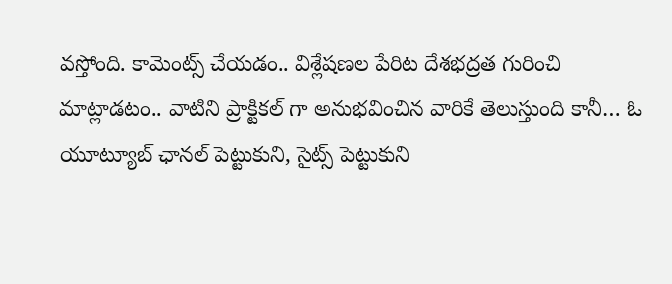వస్తోంది. కామెంట్స్ చేయడం.. విశ్లేషణల పేరిట దేశభద్రత గురించి మాట్లాడటం.. వాటిని ప్రాక్టికల్ గా అనుభవించిన వారికే తెలుస్తుంది కానీ… ఓ యూట్యూబ్ ఛానల్ పెట్టుకుని, సైట్స్ పెట్టుకుని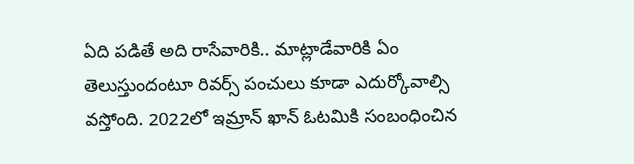ఏది పడితే అది రాసేవారికి.. మాట్లాడేవారికి ఏం తెలుస్తుందంటూ రివర్స్ పంచులు కూడా ఎదుర్కోవాల్సి వస్తోంది. 2022లో ఇమ్రాన్ ఖాన్ ఓటమికి సంబంధించిన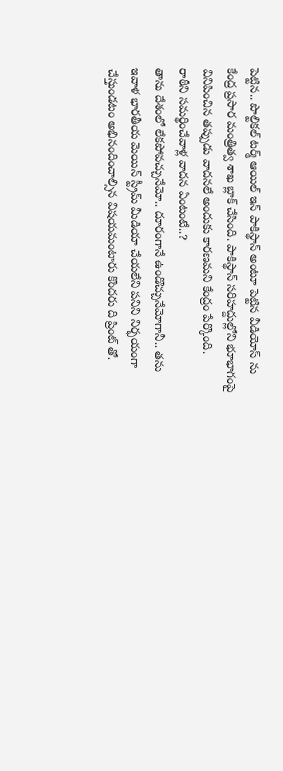పెట్టిన.. పొల్టికల్ టర్మ్ ఆయిల్ ఇన్ పాకిస్థాన్ అంటూ పెట్టిన వీడియోస్ ను కేంద్ర ప్రసార మంత్రిత్వ శాఖ బ్లాక్ చేసింది. పాకిస్థాన్ సరిహద్దుల్లోని భూభాగంపై వినిపించిన తప్పుడు వాదనలే అందుకు కారణమని కేంద్రం పేర్కొంది.
రాఠీని సమర్థించేవాళ్ల వాదన ఏంటంటే..?
తాను దేశంలో లేకపోవచ్చునేమో.. దూరంగానే ఉండొచ్చునేమోగానీ.. తను ఇవాళ భారతీయ మెయిన్ స్ట్రీమ్ మీడియా చేయలేని పనిని నిర్భయంగా చేస్తుండటం అభినందించాల్సిన విషయమంటారు కొందరు ది ప్రింట్ తో.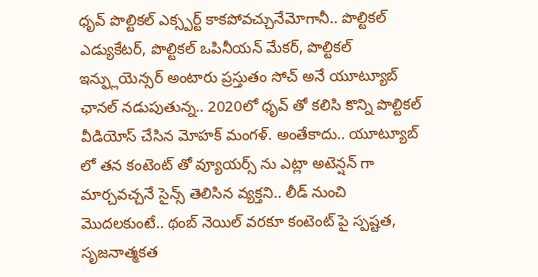ధృవ్ పొల్టికల్ ఎక్స్పర్ట్ కాకపోవచ్చునేమోగానీ.. పొల్టికల్ ఎడ్యుకేటర్, పొల్టికల్ ఒపినీయన్ మేకర్, పొల్టికల్ ఇన్ఫ్లుయెన్సర్ అంటారు ప్రస్తుతం సోచ్ అనే యూట్యూబ్ ఛానల్ నడుపుతున్న.. 2020లో ధృవ్ తో కలిసి కొన్ని పొల్టికల్ వీడియోస్ చేసిన మోహక్ మంగళ్. అంతేకాదు.. యూట్యూబ్ లో తన కంటెంట్ తో వ్యూయర్స్ ను ఎట్లా అటెన్షన్ గా మార్చవచ్చనే సైన్స్ తెలిసిన వ్యక్తని.. లీడ్ నుంచి మొదలకుంటే.. థంబ్ నెయిల్ వరకూ కంటెంట్ పై స్పష్టత, సృజనాత్మకత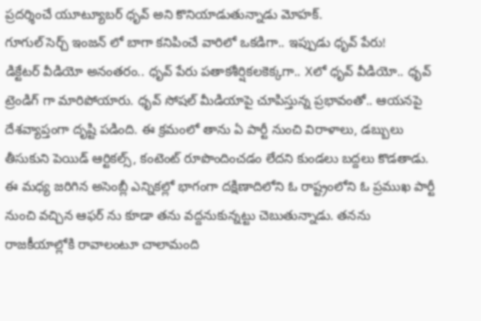ప్రదర్శించే యూట్యూబర్ ధృవ్ అని కొనియాడుతున్నాడు మోహక్.
గూగుల్ సెర్చ్ ఇంజన్ లో బాగా కనిపించే వారిలో ఒకడిగా.. ఇప్పుడు ధృవ్ పేరు!
డిక్టేటర్ వీడియో అనంతరం.. ధృవ్ పేరు పతాకశీర్షికలకెక్కగా.. Xలో ధృవ్ వీడియో.. ధృవ్ ట్రెండిగ్ గా మారిపోయారు. ధృవ్ సోషల్ మీడియాపై చూపిస్తున్న ప్రభావంతో.. ఆయనపై దేశవ్యాప్తంగా దృష్టి పడింది. ఈ క్రమంలో తాను ఏ పార్టీ నుంచి విరాళాలు, డబ్బులు తీసుకుని పెయిడ్ ఆర్టికల్స్, కంటెంట్ రూపొందించడం లేదని కుండలు బద్దలు కొడతాడు. ఈ మధ్య జరిగిన అసెంబ్లీ ఎన్నికల్లో భాగంగా దక్షిణాదిలోని ఓ రాష్ట్రంలోని ఓ ప్రముఖ పార్టీ నుంచి వచ్చిన ఆఫర్ ను కూడా తను వద్దనుకున్నట్టు చెబుతున్నాడు. తనను రాజకీయాల్లోకి రావాలంటూ చాలామంది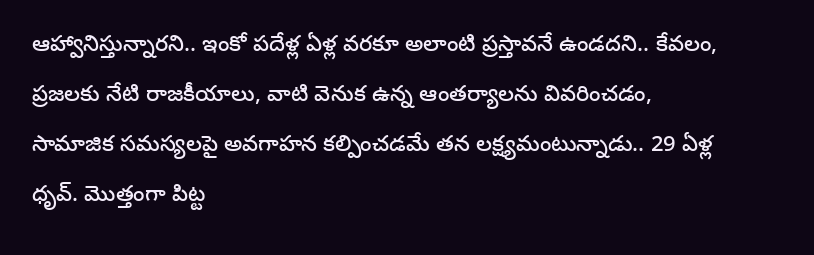ఆహ్వానిస్తున్నారని.. ఇంకో పదేళ్ల ఏళ్ల వరకూ అలాంటి ప్రస్తావనే ఉండదని.. కేవలం, ప్రజలకు నేటి రాజకీయాలు, వాటి వెనుక ఉన్న ఆంతర్యాలను వివరించడం, సామాజిక సమస్యలపై అవగాహన కల్పించడమే తన లక్ష్యమంటున్నాడు.. 29 ఏళ్ల ధృవ్. మొత్తంగా పిట్ట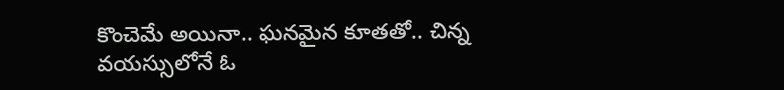కొంచెమే అయినా.. ఘనమైన కూతతో.. చిన్న వయస్సులోనే ఓ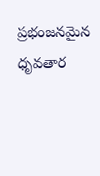ప్రభంజనమైన ధృవతార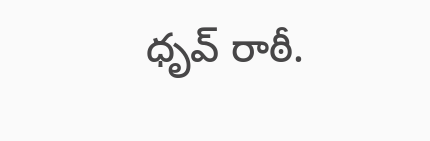ధృవ్ రాఠీ.